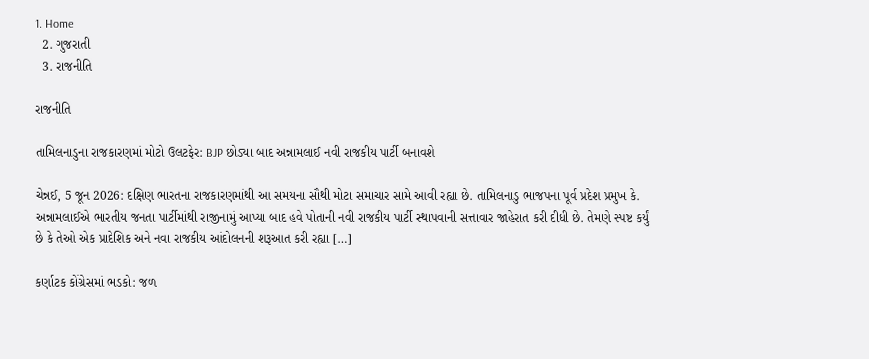1. Home
  2. ગુજરાતી
  3. રાજનીતિ

રાજનીતિ

તામિલનાડુના રાજકારણમાં મોટો ઉલટફેર: BJP છોડ્યા બાદ અન્નામલાઈ નવી રાજકીય પાર્ટી બનાવશે

ચેન્નઈ, 5 જૂન 2026: દક્ષિણ ભારતના રાજકારણમાંથી આ સમયના સૌથી મોટા સમાચાર સામે આવી રહ્યા છે. તામિલનાડુ ભાજપના પૂર્વ પ્રદેશ પ્રમુખ કે. અન્નામલાઈએ ભારતીય જનતા પાર્ટીમાંથી રાજીનામું આપ્યા બાદ હવે પોતાની નવી રાજકીય પાર્ટી સ્થાપવાની સત્તાવાર જાહેરાત કરી દીધી છે. તેમણે સ્પષ્ટ કર્યું છે કે તેઓ એક પ્રાદેશિક અને નવા રાજકીય આંદોલનની શરૂઆત કરી રહ્યા […]

કર્ણાટક કોંગ્રેસમાં ભડકો: જળ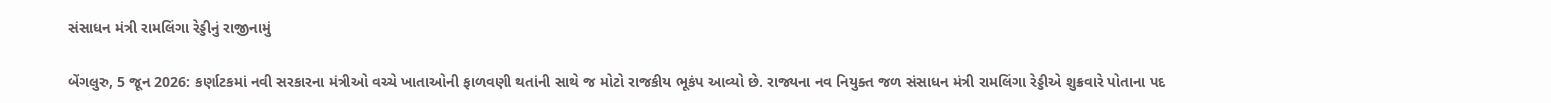સંસાધન મંત્રી રામલિંગા રેડ્ડીનું રાજીનામું

બેંગલુરુ, 5 જૂન 2026: કર્ણાટકમાં નવી સરકારના મંત્રીઓ વચ્ચે ખાતાઓની ફાળવણી થતાંની સાથે જ મોટો રાજકીય ભૂકંપ આવ્યો છે. રાજ્યના નવ નિયુક્ત જળ સંસાધન મંત્રી રામલિંગા રેડ્ડીએ શુક્રવારે પોતાના પદ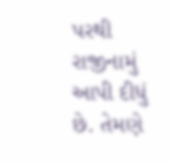પરથી રાજીનામું આપી દીધું છે. તેમણે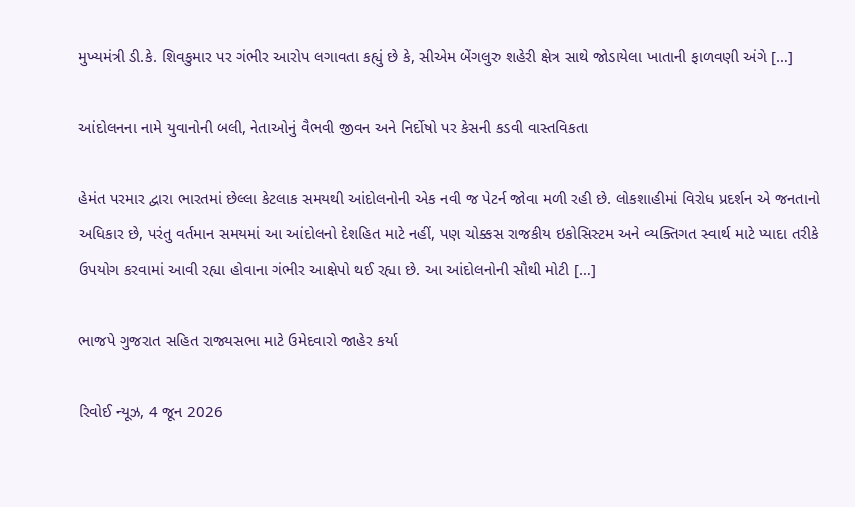મુખ્યમંત્રી ડી.કે. શિવકુમાર પર ગંભીર આરોપ લગાવતા કહ્યું છે કે, સીએમ બેંગલુરુ શહેરી ક્ષેત્ર સાથે જોડાયેલા ખાતાની ફાળવણી અંગે […]

આંદોલનના નામે યુવાનોની બલી, નેતાઓનું વૈભવી જીવન અને નિર્દોષો પર કેસની કડવી વાસ્તવિકતા

હેમંત પરમાર દ્વારા ભારતમાં છેલ્લા કેટલાક સમયથી આંદોલનોની એક નવી જ પેટર્ન જોવા મળી રહી છે. લોકશાહીમાં વિરોધ પ્રદર્શન એ જનતાનો અધિકાર છે, પરંતુ વર્તમાન સમયમાં આ આંદોલનો દેશહિત માટે નહીં, પણ ચોક્કસ રાજકીય ઇકોસિસ્ટમ અને વ્યક્તિગત સ્વાર્થ માટે પ્યાદા તરીકે ઉપયોગ કરવામાં આવી રહ્યા હોવાના ગંભીર આક્ષેપો થઈ રહ્યા છે. આ આંદોલનોની સૌથી મોટી […]

ભાજપે ગુજરાત સહિત રાજ્યસભા માટે ઉમેદવારો જાહેર કર્યા

રિવોઈ ન્યૂઝ, 4 જૂન 2026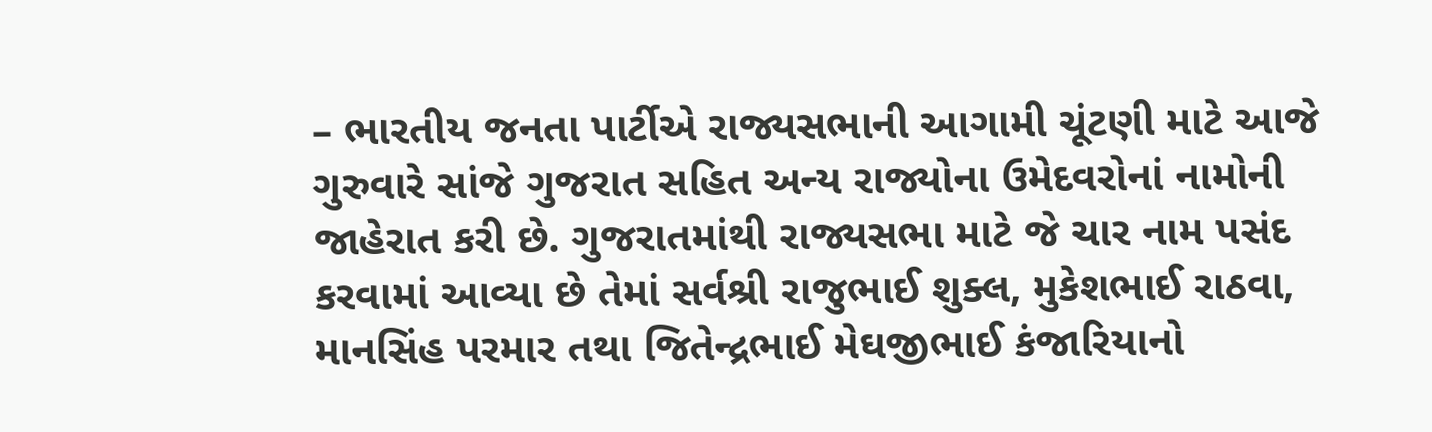– ભારતીય જનતા પાર્ટીએ રાજ્યસભાની આગામી ચૂંટણી માટે આજે ગુરુવારે સાંજે ગુજરાત સહિત અન્ય રાજ્યોના ઉમેદવરોનાં નામોની જાહેરાત કરી છે. ગુજરાતમાંથી રાજ્યસભા માટે જે ચાર નામ પસંદ કરવામાં આવ્યા છે તેમાં સર્વશ્રી રાજુભાઈ શુક્લ, મુકેશભાઈ રાઠવા, માનસિંહ પરમાર તથા જિતેન્દ્રભાઈ મેઘજીભાઈ કંજારિયાનો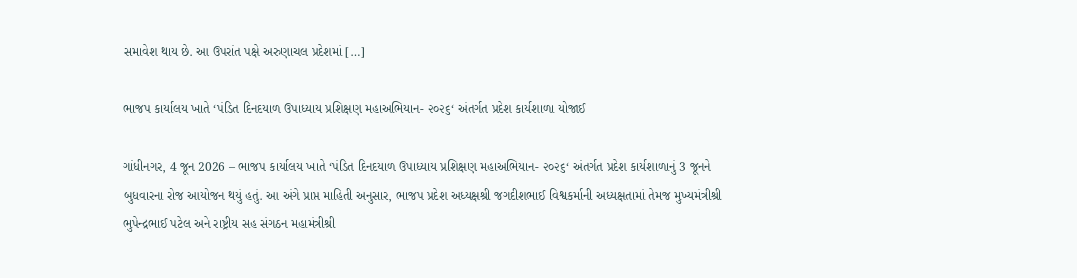સમાવેશ થાય છે. આ ઉપરાંત પક્ષે અરુણાચલ પ્રદેશમાં […]

ભાજપ કાર્યાલય ખાતે ‘પંડિત દિનદયાળ ઉપાધ્યાય પ્રશિક્ષણ મહાઅભિયાન- ૨૦૨૬‘ અંતર્ગત પ્રદેશ કાર્યશાળા યોજાઈ

ગાંધીનગર, 4 જૂન 2026 – ભાજપ કાર્યાલય ખાતે ‘પંડિત દિનદયાળ ઉપાધ્યાય પ્રશિક્ષણ મહાઅભિયાન- ૨૦૨૬‘ અંતર્ગત પ્રદેશ કાર્યશાળાનું 3 જૂનને બુધવારના રોજ આયોજન થયું હતું. આ અંગે પ્રાપ્ત માહિતી અનુસાર, ભાજપ પ્રદેશ અધ્યક્ષશ્રી જગદીશભાઈ વિશ્વકર્માની અધ્યક્ષતામાં તેમજ મુખ્યમંત્રીશ્રી ભુપેન્દ્રભાઈ પટેલ અને રાષ્ટ્રીય સહ સંગઠન મહામંત્રીશ્રી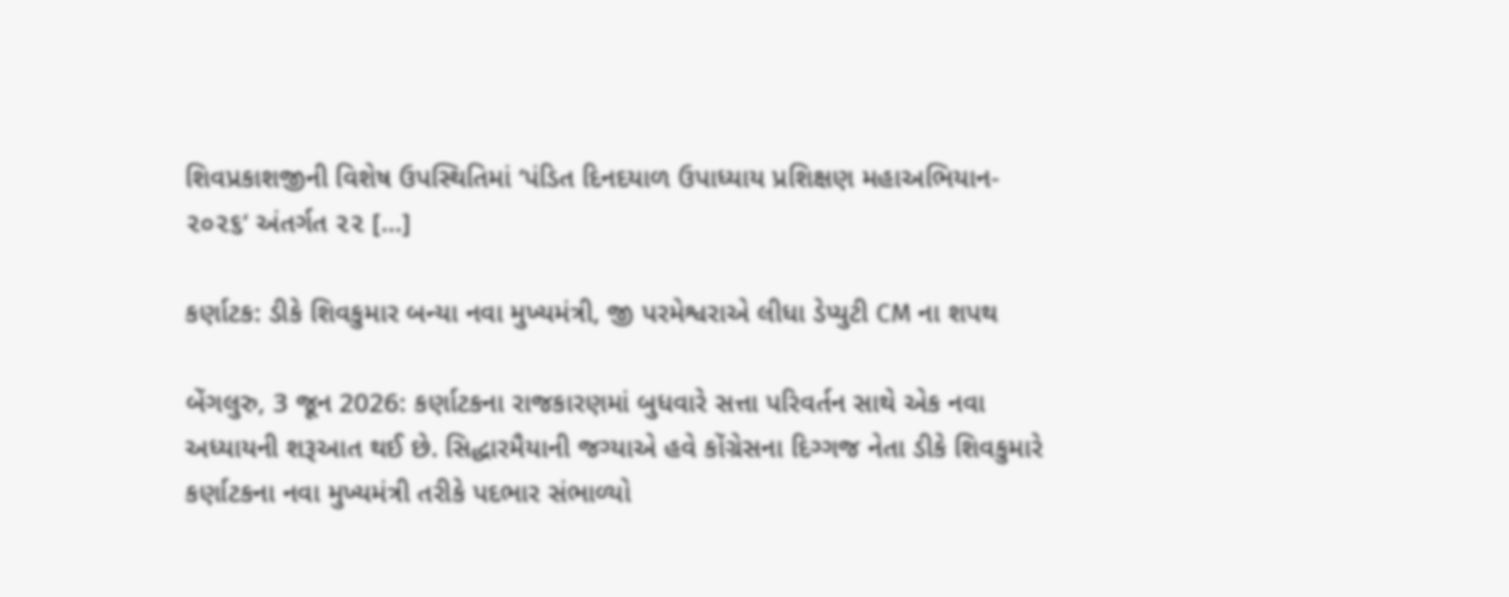શિવપ્રકાશજીની વિશેષ ઉપસ્થિતિમાં ‘પંડિત દિનદયાળ ઉપાધ્યાય પ્રશિક્ષણ મહાઅભિયાન- ૨૦૨૬‘ અંતર્ગત ૨૨ […]

કર્ણાટક: ડીકે શિવકુમાર બન્યા નવા મુખ્યમંત્રી, જી પરમેશ્વરાએ લીધા ડેપ્યુટી CM ના શપથ

બેંગલુરુ, 3 જૂન 2026: કર્ણાટકના રાજકારણમાં બુધવારે સત્તા પરિવર્તન સાથે એક નવા અધ્યાયની શરૂઆત થઈ છે. સિદ્ધારમૈયાની જગ્યાએ હવે કોંગ્રેસના દિગ્ગજ નેતા ડીકે શિવકુમારે કર્ણાટકના નવા મુખ્યમંત્રી તરીકે પદભાર સંભાળ્યો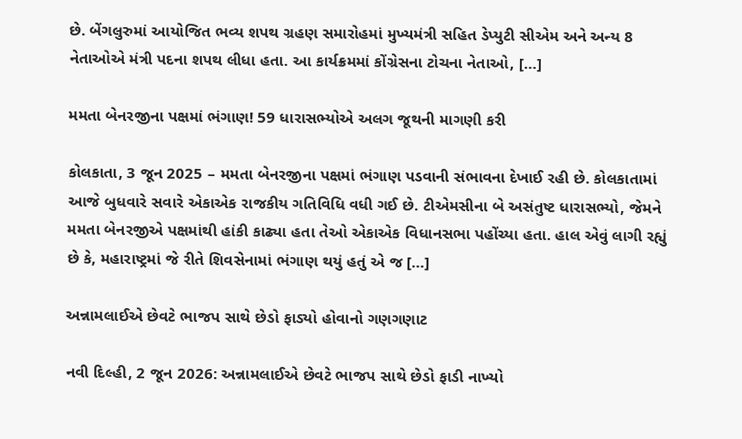છે. બેંગલુરુમાં આયોજિત ભવ્ય શપથ ગ્રહણ સમારોહમાં મુખ્યમંત્રી સહિત ડેપ્યુટી સીએમ અને અન્ય 8 નેતાઓએ મંત્રી પદના શપથ લીધા હતા. આ કાર્યક્રમમાં કોંગ્રેસના ટોચના નેતાઓ, […]

મમતા બેનરજીના પક્ષમાં ભંગાણ! 59 ધારાસભ્યોએ અલગ જૂથની માગણી કરી

કોલકાતા, 3 જૂન 2025 – મમતા બેનરજીના પક્ષમાં ભંગાણ પડવાની સંભાવના દેખાઈ રહી છે. કોલકાતામાં આજે બુધવારે સવારે એકાએક રાજકીય ગતિવિધિ વધી ગઈ છે. ટીએમસીના બે અસંતુષ્ટ ધારાસભ્યો, જેમને મમતા બેનરજીએ પક્ષમાંથી હાંકી કાઢ્યા હતા તેઓ એકાએક વિધાનસભા પહોંચ્યા હતા. હાલ એવું લાગી રહ્યું છે કે, મહારાષ્ટ્રમાં જે રીતે શિવસેનામાં ભંગાણ થયું હતું એ જ […]

અન્નામલાઈએ છેવટે ભાજપ સાથે છેડો ફાડ્યો હોવાનો ગણગણાટ

નવી દિલ્હી, 2 જૂન 2026: અન્નામલાઈએ છેવટે ભાજપ સાથે છેડો ફાડી નાખ્યો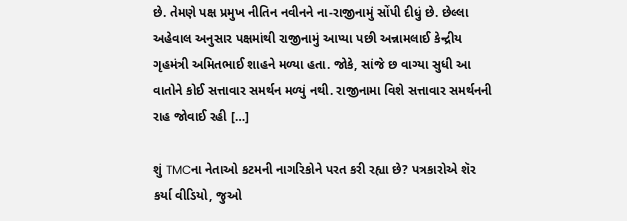છે. તેમણે પક્ષ પ્રમુખ નીતિન નવીનને ના-રાજીનામું સોંપી દીધું છે. છેલ્લા અહેવાલ અનુસાર પક્ષમાંથી રાજીનામું આપ્યા પછી અન્નામલાઈ કેન્દ્રીય ગૃહમંત્રી અમિતભાઈ શાહને મળ્યા હતા. જોકે, સાંજે છ વાગ્યા સુધી આ વાતોને કોઈ સત્તાવાર સમર્થન મળ્યું નથી. રાજીનામા વિશે સત્તાવાર સમર્થનની રાહ જોવાઈ રહી […]

શું TMCના નેતાઓ કટમની નાગરિકોને પરત કરી રહ્યા છે? પત્રકારોએ શૅર કર્યા વીડિયો, જુઓ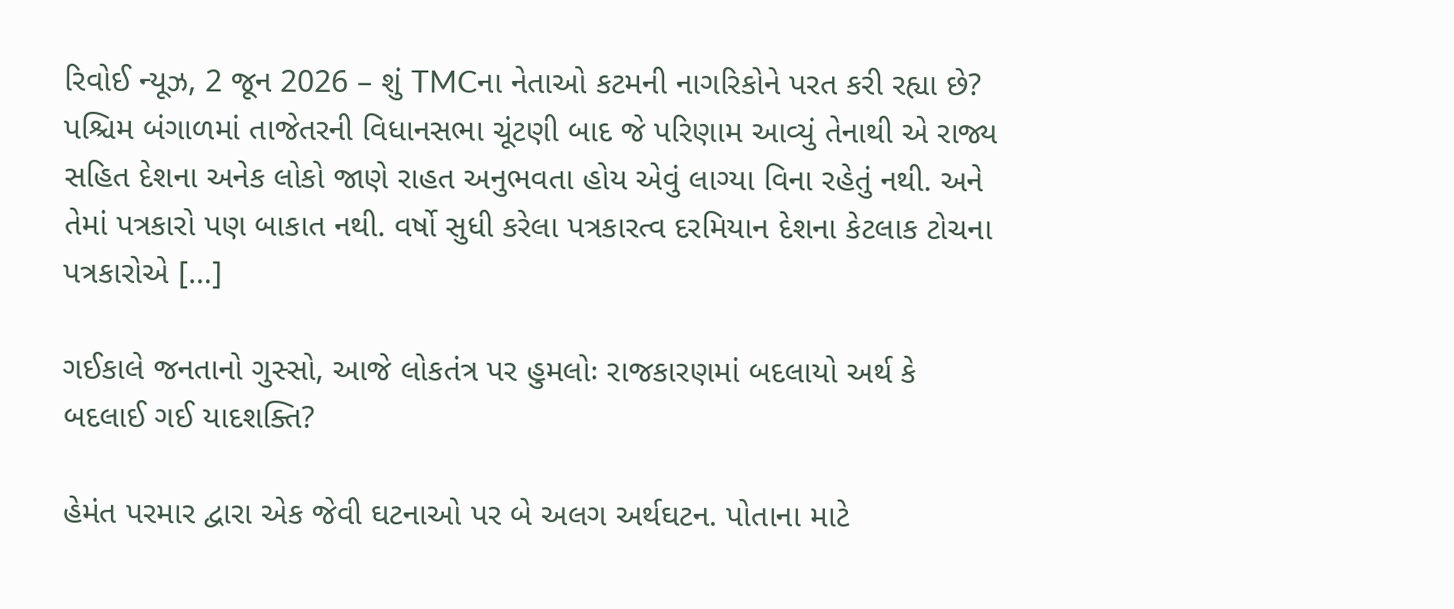રિવોઈ ન્યૂઝ, 2 જૂન 2026 – શું TMCના નેતાઓ કટમની નાગરિકોને પરત કરી રહ્યા છે? પશ્ચિમ બંગાળમાં તાજેતરની વિધાનસભા ચૂંટણી બાદ જે પરિણામ આવ્યું તેનાથી એ રાજ્ય સહિત દેશના અનેક લોકો જાણે રાહત અનુભવતા હોય એવું લાગ્યા વિના રહેતું નથી. અને તેમાં પત્રકારો પણ બાકાત નથી. વર્ષો સુધી કરેલા પત્રકારત્વ દરમિયાન દેશના કેટલાક ટોચના પત્રકારોએ […]

ગઈકાલે જનતાનો ગુસ્સો, આજે લોકતંત્ર પર હુમલોઃ રાજકારણમાં બદલાયો અર્થ કે બદલાઈ ગઈ યાદશક્તિ?

હેમંત પરમાર દ્વારા એક જેવી ઘટનાઓ પર બે અલગ અર્થઘટન. પોતાના માટે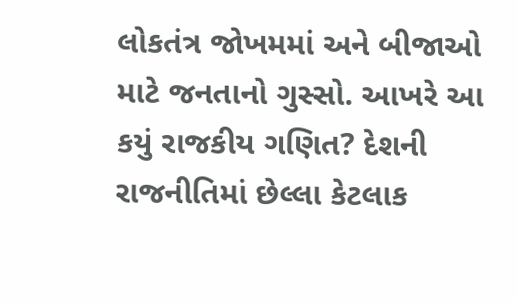લોકતંત્ર જોખમમાં અને બીજાઓ માટે જનતાનો ગુસ્સો. આખરે આ કયું રાજકીય ગણિત? દેશની રાજનીતિમાં છેલ્લા કેટલાક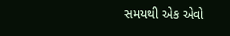સમયથી એક એવો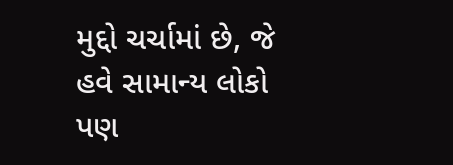મુદ્દો ચર્ચામાં છે, જે હવે સામાન્ય લોકો પણ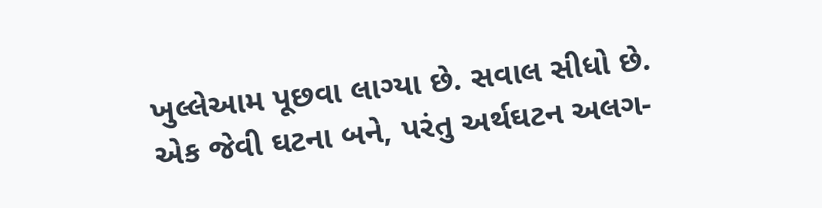ખુલ્લેઆમ પૂછવા લાગ્યા છે. સવાલ સીધો છે. એક જેવી ઘટના બને, પરંતુ અર્થઘટન અલગ-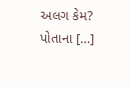અલગ કેમ? પોતાના […]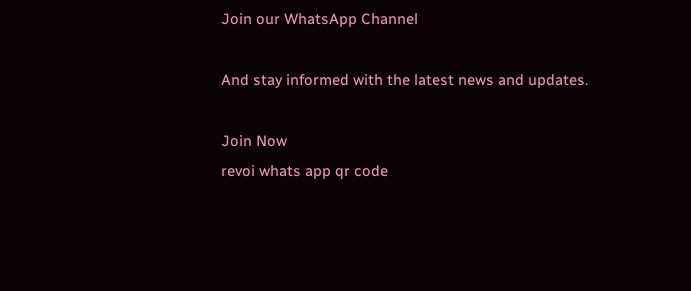Join our WhatsApp Channel

And stay informed with the latest news and updates.

Join Now
revoi whats app qr code